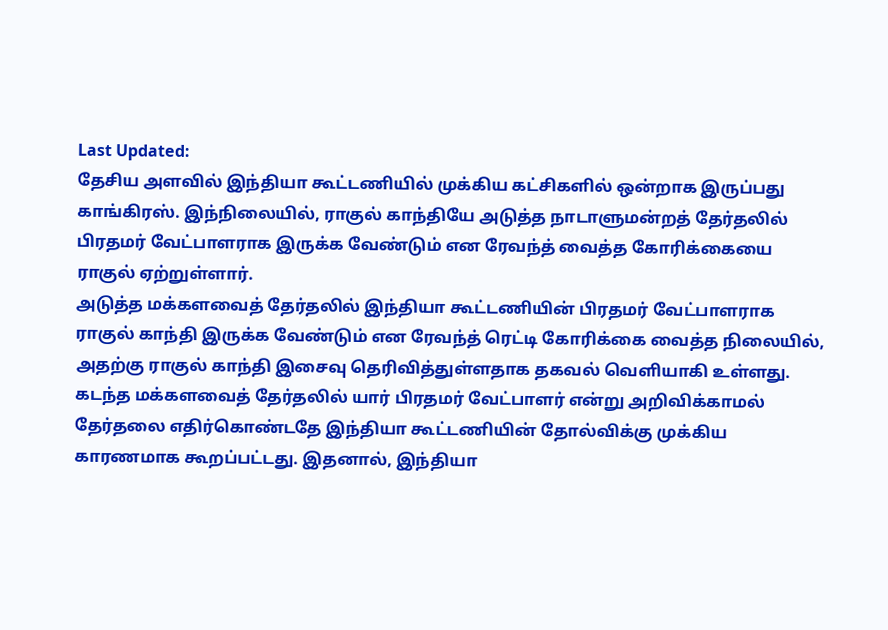Last Updated:
தேசிய அளவில் இந்தியா கூட்டணியில் முக்கிய கட்சிகளில் ஒன்றாக இருப்பது காங்கிரஸ். இந்நிலையில், ராகுல் காந்தியே அடுத்த நாடாளுமன்றத் தேர்தலில் பிரதமர் வேட்பாளராக இருக்க வேண்டும் என ரேவந்த் வைத்த கோரிக்கையை ராகுல் ஏற்றுள்ளார்.
அடுத்த மக்களவைத் தேர்தலில் இந்தியா கூட்டணியின் பிரதமர் வேட்பாளராக ராகுல் காந்தி இருக்க வேண்டும் என ரேவந்த் ரெட்டி கோரிக்கை வைத்த நிலையில், அதற்கு ராகுல் காந்தி இசைவு தெரிவித்துள்ளதாக தகவல் வெளியாகி உள்ளது.
கடந்த மக்களவைத் தேர்தலில் யார் பிரதமர் வேட்பாளர் என்று அறிவிக்காமல் தேர்தலை எதிர்கொண்டதே இந்தியா கூட்டணியின் தோல்விக்கு முக்கிய காரணமாக கூறப்பட்டது. இதனால், இந்தியா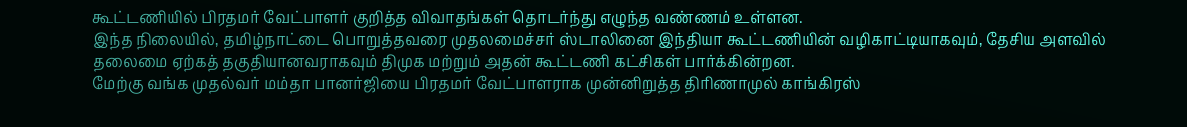கூட்டணியில் பிரதமர் வேட்பாளர் குறித்த விவாதங்கள் தொடர்ந்து எழுந்த வண்ணம் உள்ளன.
இந்த நிலையில், தமிழ்நாட்டை பொறுத்தவரை முதலமைச்சர் ஸ்டாலினை இந்தியா கூட்டணியின் வழிகாட்டியாகவும், தேசிய அளவில் தலைமை ஏற்கத் தகுதியானவராகவும் திமுக மற்றும் அதன் கூட்டணி கட்சிகள் பார்க்கின்றன.
மேற்கு வங்க முதல்வர் மம்தா பானர்ஜியை பிரதமர் வேட்பாளராக முன்னிறுத்த திரிணாமுல் காங்கிரஸ்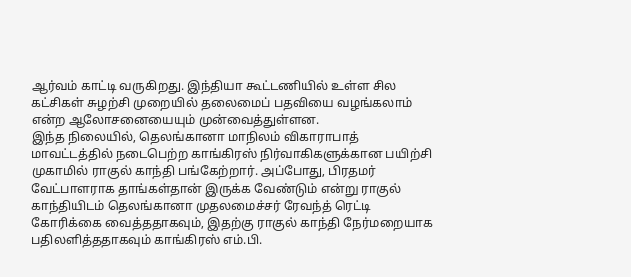ஆர்வம் காட்டி வருகிறது. இந்தியா கூட்டணியில் உள்ள சில கட்சிகள் சுழற்சி முறையில் தலைமைப் பதவியை வழங்கலாம் என்ற ஆலோசனையையும் முன்வைத்துள்ளன.
இந்த நிலையில், தெலங்கானா மாநிலம் விகாராபாத் மாவட்டத்தில் நடைபெற்ற காங்கிரஸ் நிர்வாகிகளுக்கான பயிற்சி முகாமில் ராகுல் காந்தி பங்கேற்றார். அப்போது, பிரதமர் வேட்பாளராக தாங்கள்தான் இருக்க வேண்டும் என்று ராகுல் காந்தியிடம் தெலங்கானா முதலமைச்சர் ரேவந்த் ரெட்டி கோரிக்கை வைத்ததாகவும், இதற்கு ராகுல் காந்தி நேர்மறையாக பதிலளித்ததாகவும் காங்கிரஸ் எம்.பி.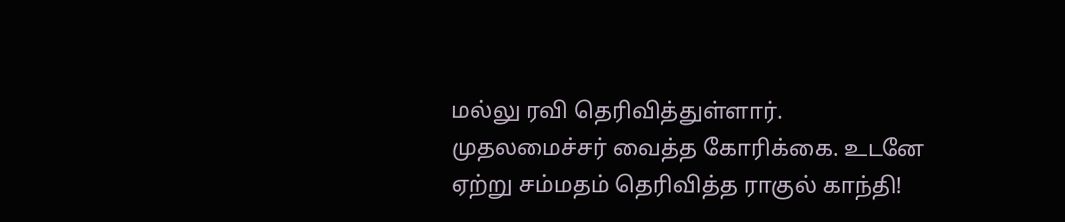மல்லு ரவி தெரிவித்துள்ளார்.
முதலமைச்சர் வைத்த கோரிக்கை. உடனே ஏற்று சம்மதம் தெரிவித்த ராகுல் காந்தி!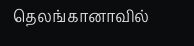தெலங்கானாவில்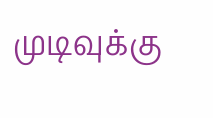முடிவுக்கு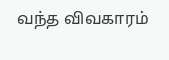வந்த விவகாரம்